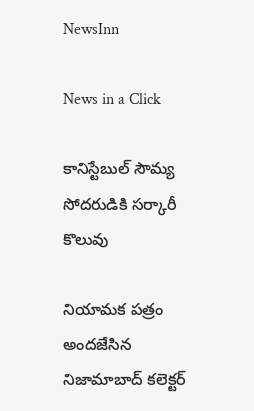NewsInn

News in a Click

కానిస్టేబుల్ సౌమ్య సోదరుడికి సర్కారీ కొలువు

నియామక పత్రం అందజేసిన నిజామాబాద్ కలెక్టర్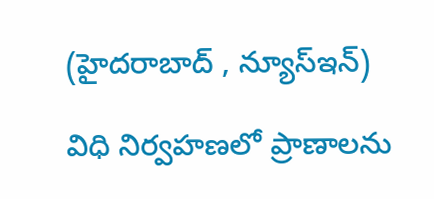(హైదరాబాద్ , న్యూస్ఇన్‌)

విధి నిర్వహణలో ప్రాణాలను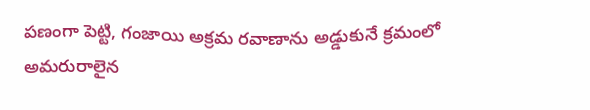పణంగా పెట్టి, గంజాయి అక్రమ రవాణాను అడ్డుకునే క్రమంలో అమరురాలైన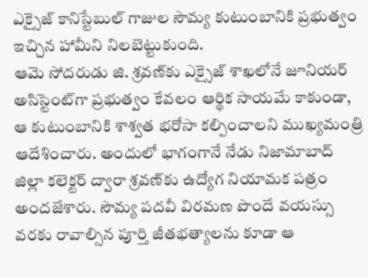ఎక్సైజ్ కానిస్టేబుల్ గాజుల సౌమ్య కుటుంబానికి ప్రభుత్వం ఇచ్చిన హామీని నిలబెట్టుకుంది.
ఆమె సోదరుడు జి. శ్రవణ్‌కు ఎక్సైజ్ శాఖలోనే జూనియర్ అసిస్టెంట్‌గా ప్రభుత్వం కేవలం ఆర్థిక సాయమే కాకుండా, ఆ కుటుంబానికి శాశ్వత భరోసా కల్పించాలని ముఖ్యమంత్రి ఆదేశించారు. అందులో భాగంగానే నేడు నిజామాబాద్ జిల్లా కలెక్టర్ ద్వారా శ్రవణ్‌కు ఉద్యోగ నియామక పత్రం అందజేశారు. సౌమ్య పదవీ విరమణ పొందే వయస్సు వరకు రావాల్సిన పూర్తి జీతభత్యాలను కూడా ఆ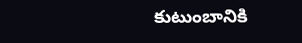కుటుంబానికి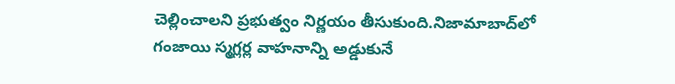చెల్లించాలని ప్ర‌భుత్వం నిర్ణ‌యం తీసుకుంది.నిజామాబాద్‌లో గంజాయి స్మగ్లర్ల వాహనాన్ని అడ్డుకునే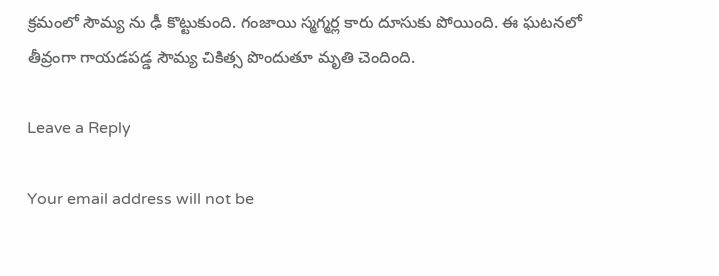క్రమంలో సౌమ్య ను ఢీ కొట్టుకుంది. గంజాయి స్మ‌గ్మ‌ర్ల కారు దూసుకు పోయింది. ఈ ఘ‌ట‌న‌లో తీవ్రంగా గాయ‌డ‌ప‌డ్డ సౌమ్య చికిత్స పొందుతూ మృతి చెందింది.

Leave a Reply

Your email address will not be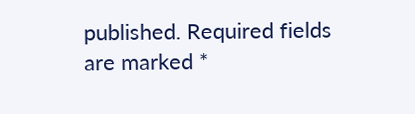published. Required fields are marked *